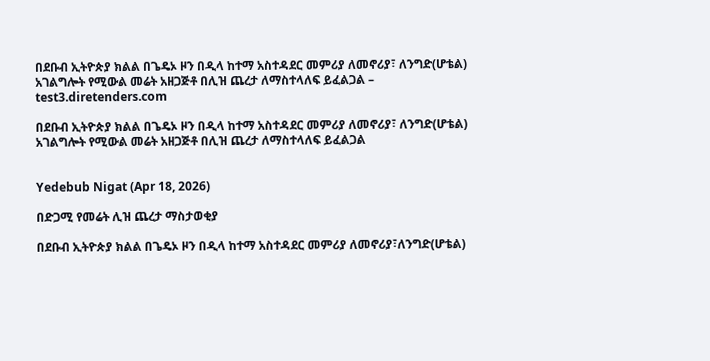በደቡብ ኢትዮጵያ ክልል በጌዴኦ ዞን በዲላ ከተማ አስተዳደር መምሪያ ለመኖሪያ፣ ለንግድ(ሆቴል) አገልግሎት የሚውል መሬት አዘጋጅቶ በሊዝ ጨረታ ለማስተላለፍ ይፈልጋል – test3.diretenders.com

በደቡብ ኢትዮጵያ ክልል በጌዴኦ ዞን በዲላ ከተማ አስተዳደር መምሪያ ለመኖሪያ፣ ለንግድ(ሆቴል) አገልግሎት የሚውል መሬት አዘጋጅቶ በሊዝ ጨረታ ለማስተላለፍ ይፈልጋል


Yedebub Nigat (Apr 18, 2026)

በድጋሚ የመሬት ሊዝ ጨረታ ማስታወቂያ

በደቡብ ኢትዮጵያ ክልል በጌዴኦ ዞን በዲላ ከተማ አስተዳደር መምሪያ ለመኖሪያ፣ለንግድ(ሆቴል)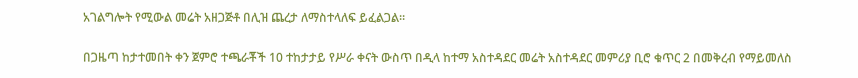አገልግሎት የሚውል መሬት አዘጋጅቶ በሊዝ ጨረታ ለማስተላለፍ ይፈልጋል።

በጋዜጣ ከታተመበት ቀን ጀምሮ ተጫራቾች 10 ተከታታይ የሥራ ቀናት ውስጥ በዲላ ከተማ አስተዳደር መሬት አስተዳደር መምሪያ ቢሮ ቁጥር 2 በመቅረብ የማይመለስ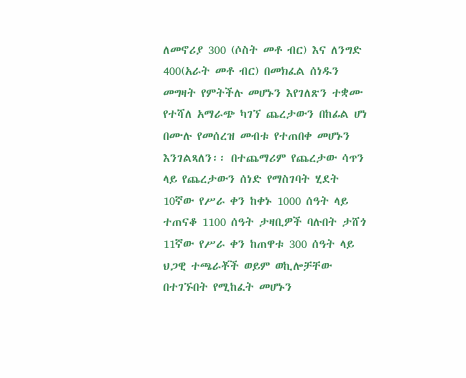ለመኖሪያ 300 (ሶስት መቶ ብር) እና ለንግድ 400(አራት መቶ ብር) በመክፈል ሰነዱን መግዛት የምትችሉ መሆኑን እየገለጽን ተቋሙ የተሻለ አማራጭ ካገኘ ጨረታውን በከፊል ሆነ በሙሉ የመሰረዝ መብቱ የተጠበቀ መሆኑን እንገልጻለን፡፡ በተጨማሪም የጨረታው ሳጥን ላይ የጨረታውን ሰነድ የማስገባት ሂደት 10ኛው የሥራ ቀን ከቀኑ 1000 ሰዓት ላይ ተጠናቆ 1100 ሰዓት ታዛቢዎች ባሉበት ታሸጎ 11ኛው የሥራ ቀን ከጠዋቱ 300 ሰዓት ላይ ህጋዊ ተጫራቾች ወይም ወኪሎቻቸው በተገኙበት የሚከፈት መሆኑን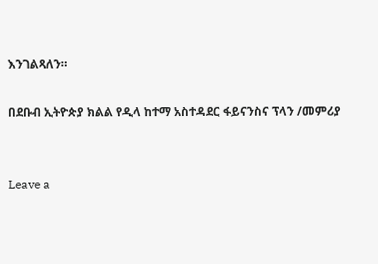እንገልጻለን።

በደቡብ ኢትዮጵያ ክልል የዲላ ከተማ አስተዳደር ፋይናንስና ፕላን /መምሪያ


Leave a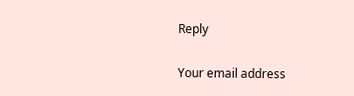Reply

Your email address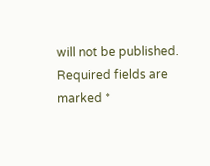will not be published. Required fields are marked *